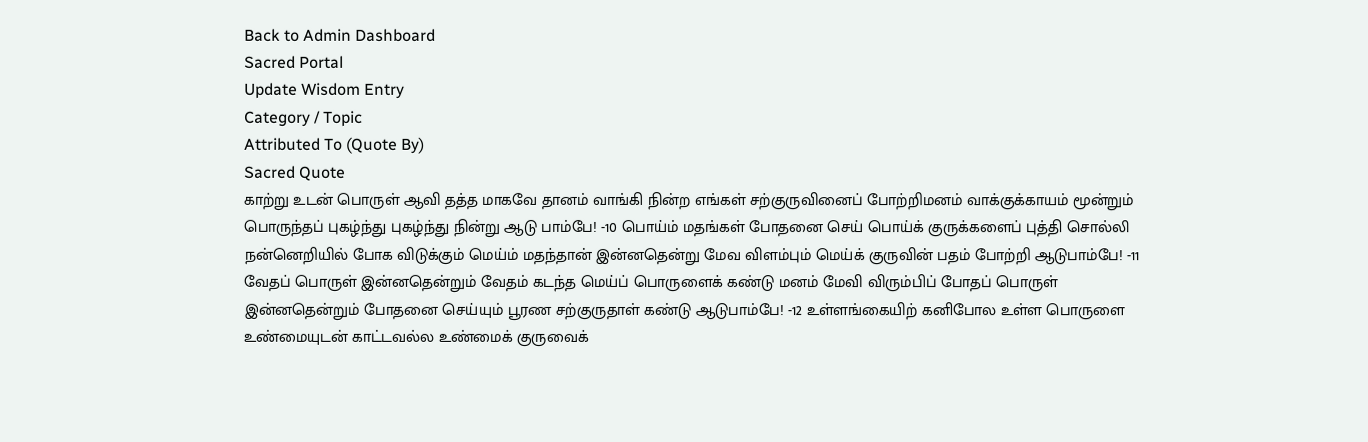Back to Admin Dashboard
Sacred Portal
Update Wisdom Entry
Category / Topic
Attributed To (Quote By)
Sacred Quote
காற்று உடன் பொருள் ஆவி தத்த மாகவே தானம் வாங்கி நின்ற எங்கள் சற்குருவினைப் போற்றிமனம் வாக்குக்காயம் மூன்றும் பொருந்தப் புகழ்ந்து புகழ்ந்து நின்று ஆடு பாம்பே! -10 பொய்ம் மதங்கள் போதனை செய் பொய்க் குருக்களைப் புத்தி சொல்லி நன்னெறியில் போக விடுக்கும் மெய்ம் மதந்தான் இன்னதென்று மேவ விளம்பும் மெய்க் குருவின் பதம் போற்றி ஆடுபாம்பே! -11 வேதப் பொருள் இன்னதென்றும் வேதம் கடந்த மெய்ப் பொருளைக் கண்டு மனம் மேவி விரும்பிப் போதப் பொருள் இன்னதென்றும் போதனை செய்யும் பூரண சற்குருதாள் கண்டு ஆடுபாம்பே! -12 உள்ளங்கையிற் கனிபோல உள்ள பொருளை உண்மையுடன் காட்டவல்ல உண்மைக் குருவைக்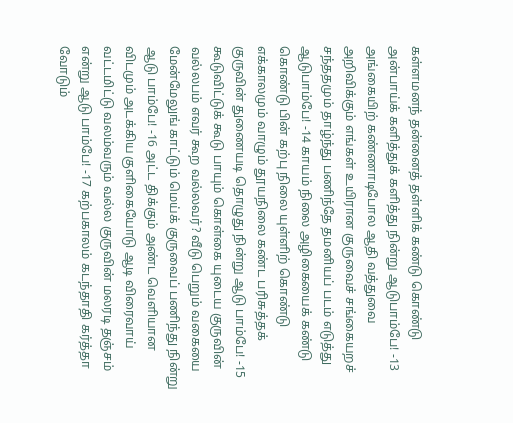கள்ளமனந் தன்னைத் தள்ளிக் கண்டு கொண்டு அன்பாய்க் களித்துக் களித்து நின்று ஆடுபாம்பே! -13 அங்கையிற் கண்ணாடிபோல ஆதி வத்துவை அறிவிக்கும் எங்கள் உயிரான குருவைச் சங்கையறச் சந்ததமும் தாழ்ந்து பணிந்தே தமனியப் படம் எடுத்து ஆடுபாம்பே! -14 காயம் நிலை அழிகையைக் கண்டு கொண்டு பின் கற்பு நிலை யுள்ளிற் கொண்டு எக்காலமும் வாழும் தூயநிலை கண்ட பரிசுத்தக் குருவின் துணையடி தொழுது நின்று ஆடு பாம்பே! -15 கூடுவிட்டுக் கூடு பாயும் கொள்கை யுடைய குருவின் வல்லபம் எவர் கூற வல்லவர்? வீடு பெறும் வகையை மேன்மேலுங் காட்டும் மெய்க் குருவைப் பணிந்து நின்று ஆடு பாம்பே! -16 அட்ட திக்கும் அண்ட வெளியான விடமும் அடக்கிய குளிகையோடு ஆடி விரைவாய் வட்டமிட்டு வலம்வரும் வல்ல குருவின் மலரடி தஞ்சம் என்று ஆடு பாம்பே! -17 கற்பகாலம் கடந்தாதி கர்த்தா வோடும்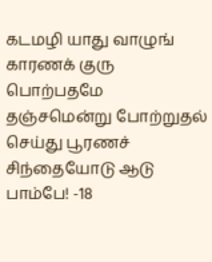கடமழி யாது வாழுங் காரணக் குரு பொற்பதமே தஞ்சமென்று போற்றுதல் செய்து பூரணச் சிந்தையோடு ஆடு பாம்பே! -18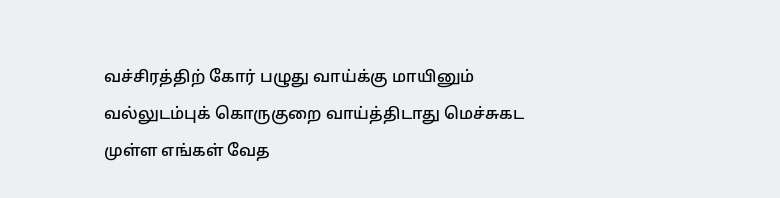வச்சிரத்திற் கோர் பழுது வாய்க்கு மாயினும் வல்லுடம்புக் கொருகுறை வாய்த்திடாது மெச்சுகட முள்ள எங்கள் வேத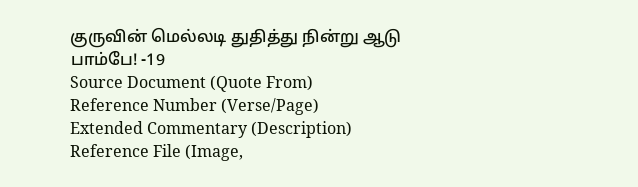குருவின் மெல்லடி துதித்து நின்று ஆடு பாம்பே! -19
Source Document (Quote From)
Reference Number (Verse/Page)
Extended Commentary (Description)
Reference File (Image,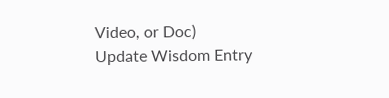Video, or Doc)
Update Wisdom Entry